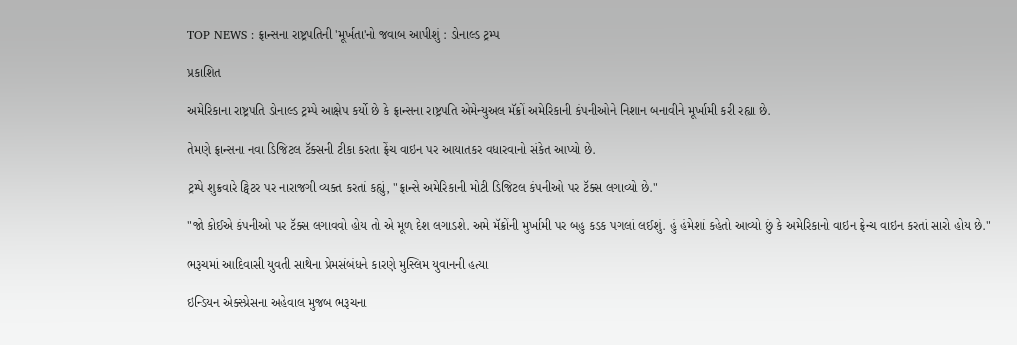TOP NEWS : ફ્રાન્સના રાષ્ટ્રપતિની 'મૂર્ખતા'નો જવાબ આપીશું : ડોનાલ્ડ ટ્રમ્પ

પ્રકાશિત

અમેરિકાના રાષ્ટ્રપતિ ડોનાલ્ડ ટ્રમ્પે આક્ષેપ કર્યો છે કે ફ્રાન્સના રાષ્ટ્રપતિ એમેન્યુઅલ મૅક્રોં અમેરિકાની કંપનીઓને નિશાન બનાવીને મૂર્ખામી કરી રહ્યા છે.

તેમણે ફ્રાન્સના નવા ડિજિટલ ટૅક્સની ટીકા કરતા ફ્રેંચ વાઇન પર આયાતકર વધારવાનો સંકેત આપ્યો છે.

ટ્રમ્પે શુક્રવારે ટ્વિટર પર નારાજગી વ્યક્ત કરતાં કહ્યું, "ફ્રાન્સે અમેરિકાની મોટી ડિજિટલ કંપનીઓ પર ટૅક્સ લગાવ્યો છે."

"જો કોઈએ કંપનીઓ પર ટૅક્સ લગાવવો હોય તો એ મૂળ દેશ લગાડશે. અમે મૅક્રોંની મુર્ખામી પર બહુ કડક પગલાં લઈશું. હું હંમેશાં કહેતો આવ્યો છું કે અમેરિકાનો વાઇન ફ્રેન્ચ વાઇન કરતાં સારો હોય છે."

ભરૂચમાં આદિવાસી યુવતી સાથેના પ્રેમસંબંધને કારણે મુસ્લિમ યુવાનની હત્યા

ઇન્ડિયન એક્સ્પ્રેસના અહેવાલ મુજબ ભરૂચના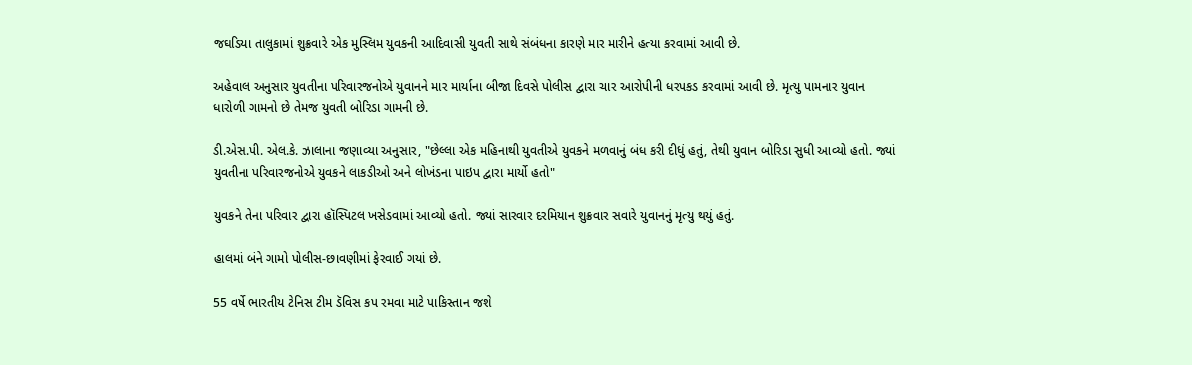જઘડિયા તાલુકામાં શુક્રવારે એક મુસ્લિમ યુવકની આદિવાસી યુવતી સાથે સંબંધના કારણે માર મારીને હત્યા કરવામાં આવી છે.

અહેવાલ અનુસાર યુવતીના પરિવારજનોએ યુવાનને માર માર્યાના બીજા દિવસે પોલીસ દ્વારા ચાર આરોપીની ધરપકડ કરવામાં આવી છે. મૃત્યુ પામનાર યુવાન ધારોળી ગામનો છે તેમજ યુવતી બોરિડા ગામની છે.

ડી.એસ.પી. એલ.કે. ઝાલાના જણાવ્યા અનુસાર, "છેલ્લા એક મહિનાથી યુવતીએ યુવકને મળવાનું બંધ કરી દીધું હતું, તેથી યુવાન બોરિડા સુધી આવ્યો હતો. જ્યાં યુવતીના પરિવારજનોએ યુવકને લાકડીઓ અને લોખંડના પાઇપ દ્વારા માર્યો હતો"

યુવકને તેના પરિવાર દ્વારા હૉસ્પિટલ ખસેડવામાં આવ્યો હતો. જ્યાં સારવાર દરમિયાન શુક્રવાર સવારે યુવાનનું મૃત્યુ થયું હતું.

હાલમાં બંને ગામો પોલીસ-છાવણીમાં ફેરવાઈ ગયાં છે.

55 વર્ષે ભારતીય ટેનિસ ટીમ ડૅવિસ કપ રમવા માટે પાકિસ્તાન જશે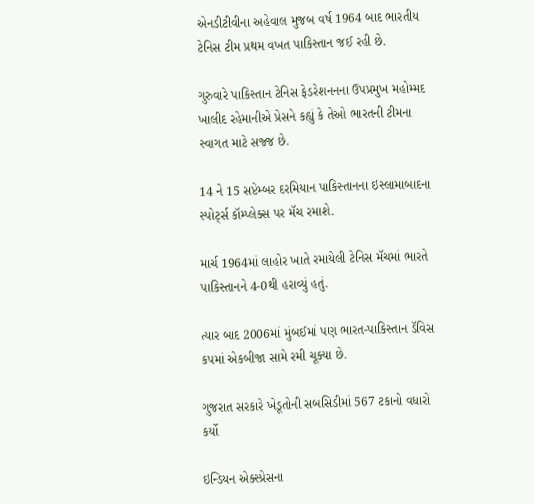એનડીટીવીના અહેવાલ મુજબ વર્ષ 1964 બાદ ભારતીય ટેનિસ ટીમ પ્રથમ વખત પાકિસ્તાન જઈ રહી છે.

ગુરુવારે પાકિસ્તાન ટેનિસ ફેડરેશનનના ઉપપ્રમુખ મહોમ્મદ ખાલીદ રહેમાનીએ પ્રેસને કહ્યું કે તેઓ ભારતની ટીમના સ્વાગત માટે સજ્જ છે.

14 ને 15 સપ્ટેમ્બર દરમિયાન પાકિસ્તાનના ઇસ્લામાબાદના સ્પોર્ટ્સ કૉમ્પ્લેક્સ પર મૅચ રમાશે.

માર્ચ 1964માં લાહોર ખાતે રમાયેલી ટેનિસ મૅચમાં ભારતે પાકિસ્તાનને 4-0થી હરાવ્યું હતું.

ત્યાર બાદ 2006માં મુંબઈમાં પણ ભારત-પાકિસ્તાન ડૅવિસ કપમાં એકબીજા સામે રમી ચૂક્યા છે.

ગુજરાત સરકારે ખેડૂતોની સબસિડીમાં 567 ટકાનો વધારો કર્યો

ઇન્ડિયન એક્સ્પ્રેસના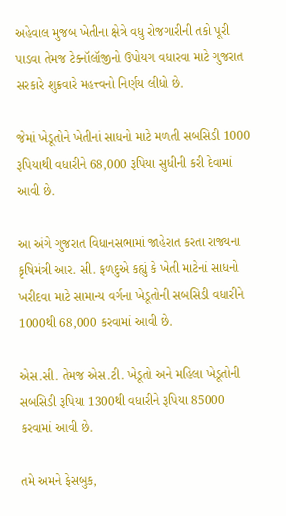અહેવાલ મુજબ ખેતીના ક્ષેત્રે વધુ રોજગારીની તકો પૂરી પાડવા તેમજ ટેક્નૉલૉજીનો ઉપોયગ વધારવા માટે ગુજરાત સરકારે શુક્રવારે મહત્ત્વનો નિર્ણય લીધો છે.

જેમાં ખેડૂતોને ખેતીનાં સાધનો માટે મળતી સબસિડી 1000 રૂપિયાથી વધારીને 68,000 રૂપિયા સુધીની કરી દેવામાં આવી છે.

આ અંગે ગુજરાત વિધાનસભામાં જાહેરાત કરતા રાજ્યના કૃષિમંત્રી આર. સી. ફળદુએ કહ્યું કે ખેતી માટેનાં સાધનો ખરીદવા માટે સામાન્ય વર્ગના ખેડૂતોની સબસિડી વધારીને 1000થી 68,000 કરવામાં આવી છે.

એસ.સી. તેમજ એસ.ટી. ખેડૂતો અને મહિલા ખેડૂતોની સબસિડી રૂપિયા 1300થી વધારીને રૂપિયા 85000 કરવામાં આવી છે.

તમે અમને ફેસબુક,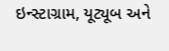ઇન્સ્ટાગ્રામ, યૂટ્યૂબ અને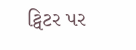ટ્વિટર પર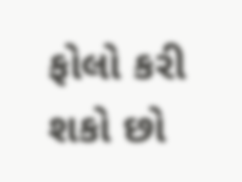ફોલો કરી શકો છો